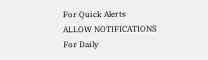For Quick Alerts
ALLOW NOTIFICATIONS
For Daily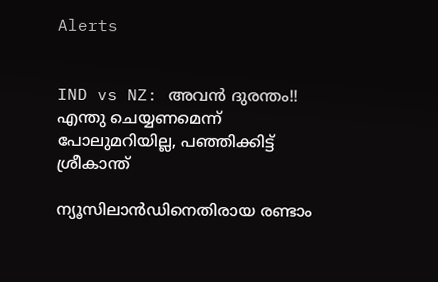Alerts


IND vs NZ: അവന്‍ ദുരന്തം!! എന്തു ചെയ്യണമെന്ന് പോലുമറിയില്ല, പഞ്ഞിക്കിട്ട് ശ്രീകാന്ത്

ന്യൂസിലാന്‍ഡിനെതിരായ രണ്ടാം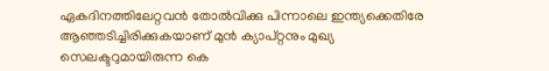ഏകദിനത്തിലേറ്റവന്‍ തോല്‍വിക്കു പിന്നാലെ ഇന്ത്യക്കെതിരേ ആഞ്ഞടിച്ചിരിക്കുകയാണ് മുന്‍ ക്യാപ്റ്റനും മുഖ്യ സെലക്ടറുമായിരുന്ന കെ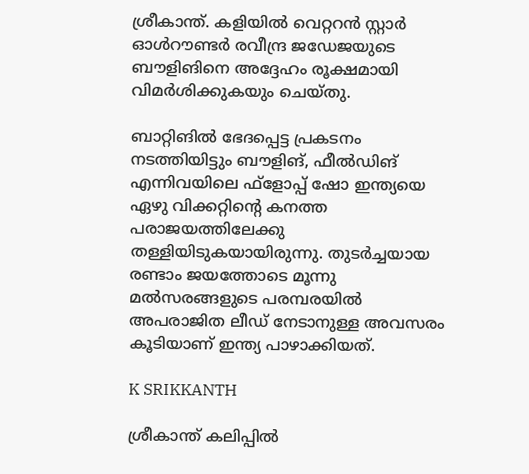ശ്രീകാന്ത്. കളിയില്‍ വെറ്ററന്‍ സ്റ്റാര്‍ ഓള്‍റൗണ്ടര്‍ രവീന്ദ്ര ജഡേജയുടെ ബൗളിങിനെ അദ്ദേഹം രൂക്ഷമായി വിമര്‍ശിക്കുകയും ചെയ്തു.

ബാറ്റിങില്‍ ഭേദപ്പെട്ട പ്രകടനം നടത്തിയിട്ടും ബൗളിങ്, ഫീല്‍ഡിങ് എന്നിവയിലെ ഫ്‌ളോപ്പ് ഷോ ഇന്ത്യയെ ഏഴു വിക്കറ്റിന്റെ കനത്ത പരാജയത്തിലേക്കു തള്ളിയിടുകയായിരുന്നു. തുടര്‍ച്ചയായ രണ്ടാം ജയത്തോടെ മൂന്നു മല്‍സരങ്ങളുടെ പരമ്പരയില്‍ അപരാജിത ലീഡ് നേടാനുള്ള അവസരം കൂടിയാണ് ഇന്ത്യ പാഴാക്കിയത്.

K SRIKKANTH

ശ്രീകാന്ത് കലിപ്പില്‍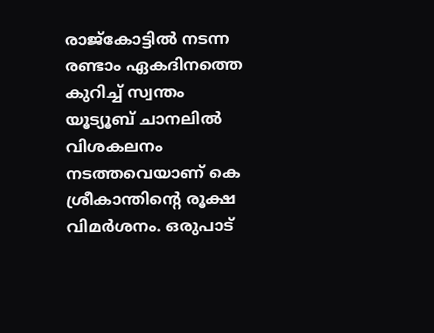രാജ്‌കോട്ടില്‍ നടന്ന രണ്ടാം ഏകദിനത്തെ കുറിച്ച് സ്വന്തം യൂട്യൂബ് ചാനലില്‍ വിശകലനം നടത്തവെയാണ് കെ ശ്രീകാന്തിന്റെ രൂക്ഷ വിമര്‍ശനം. ഒരുപാട്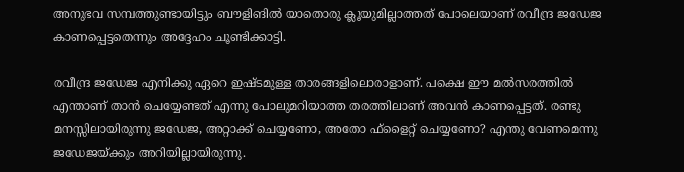അനുഭവ സമ്പത്തുണ്ടായിട്ടും ബൗളിങില്‍ യാതൊരു ക്ലൂയുമില്ലാത്തത് പോലെയാണ് രവീന്ദ്ര ജഡേജ കാണപ്പെട്ടതെന്നും അദ്ദേഹം ചൂണ്ടിക്കാട്ടി.

രവീന്ദ്ര ജഡേജ എനിക്കു ഏറെ ഇഷ്ടമുള്ള താരങ്ങളിലൊരാളാണ്. പക്ഷെ ഈ മല്‍സരത്തില്‍ എന്താണ് താന്‍ ചെയ്യേണ്ടത് എന്നു പോലുമറിയാത്ത തരത്തിലാണ് അവന്‍ കാണപ്പെട്ടത്. രണ്ടു മനസ്സിലായിരുന്നു ജഡേജ, അറ്റാക്ക് ചെയ്യണോ, അതോ ഫ്‌ളൈറ്റ് ചെയ്യണോ? എന്തു വേണമെന്നു ജഡേജയ്ക്കും അറിയില്ലായിരുന്നു.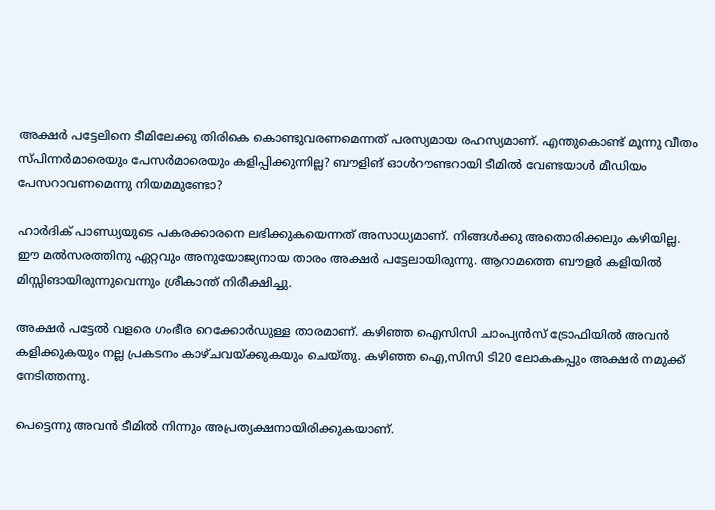അക്ഷര്‍ പട്ടേലിനെ ടീമിലേക്കു തിരികെ കൊണ്ടുവരണമെന്നത് പരസ്യമായ രഹസ്യമാണ്. എന്തുകൊണ്ട് മൂന്നു വീതം സ്പിന്നര്‍മാരെയും പേസര്‍മാരെയും കളിപ്പിക്കുന്നില്ല? ബൗളിങ് ഓള്‍റൗണ്ടറായി ടീമില്‍ വേണ്ടയാള്‍ മീഡിയം പേസറാവണമെന്നു നിയമമുണ്ടോ?

ഹാര്‍ദിക് പാണ്ഡ്യയുടെ പകരക്കാരനെ ലഭിക്കുകയെന്നത് അസാധ്യമാണ്. നിങ്ങള്‍ക്കു അതൊരിക്കലും കഴിയില്ല. ഈ മല്‍സരത്തിനു ഏറ്റവും അനുയോജ്യനായ താരം അക്ഷര്‍ പട്ടേലായിരുന്നു. ആറാമത്തെ ബൗളര്‍ കളിയില്‍ മിസ്സിങായിരുന്നുവെന്നും ശ്രീകാന്ത് നിരീക്ഷിച്ചു.

അക്ഷര്‍ പട്ടേല്‍ വളരെ ഗംഭീര റെക്കോര്‍ഡുള്ള താരമാണ്. കഴിഞ്ഞ ഐസിസി ചാംപ്യന്‍സ് ട്രോഫിയില്‍ അവന്‍ കളിക്കുകയും നല്ല പ്രകടനം കാഴ്ചവയ്ക്കുകയും ചെയ്തു. കഴിഞ്ഞ ഐ,സിസി ടി20 ലോകകപ്പും അക്ഷര്‍ നമുക്ക് നേടിത്തന്നു.

പെട്ടെന്നു അവന്‍ ടീമില്‍ നിന്നും അപ്രത്യക്ഷനായിരിക്കുകയാണ്.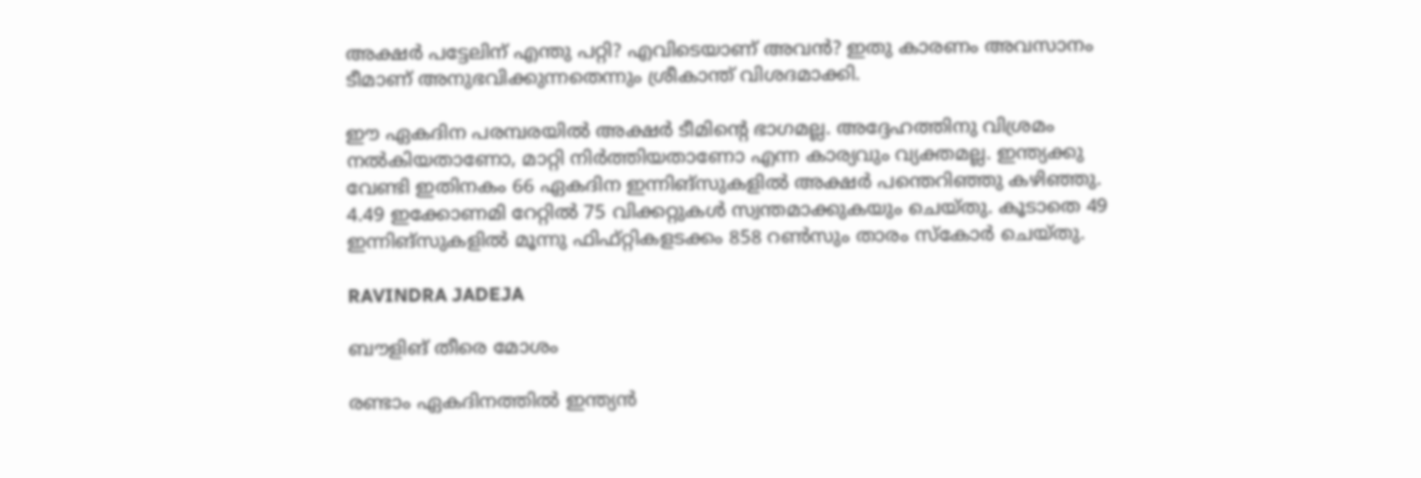അക്ഷര്‍ പട്ടേലിന് എന്തു പറ്റി? എവിടെയാണ് അവന്‍? ഇതു കാരണം അവസാനം ടീമാണ് അനുഭവിക്കുന്നതെന്നും ശ്രീകാന്ത് വിശദമാക്കി.

ഈ ഏകദിന പരമ്പരയില്‍ അക്ഷര്‍ ടീമിന്റെ ഭാഗമല്ല. അദ്ദേഹത്തിനു വിശ്രമം നല്‍കിയതാണോ, മാറ്റി നിര്‍ത്തിയതാണോ എന്ന കാര്യവും വ്യക്തമല്ല. ഇന്ത്യക്കു വേണ്ടി ഇതിനകം 66 ഏകദിന ഇന്നിങ്‌സുകളില്‍ അക്ഷര്‍ പന്തെറിഞ്ഞു കഴിഞ്ഞു. 4.49 ഇക്കോണമി റേറ്റില്‍ 75 വിക്കറ്റുകള്‍ സ്വന്തമാക്കുകയും ചെയ്തു. കൂടാതെ 49 ഇന്നിങ്‌സുകളില്‍ മൂന്നു ഫിഫ്റ്റികളടക്കം 858 റണ്‍സും താരം സ്‌കോര്‍ ചെയ്തു.

RAVINDRA JADEJA

ബൗളിങ് തീരെ മോശം

രണ്ടാം ഏകദിനത്തില്‍ ഇന്ത്യന്‍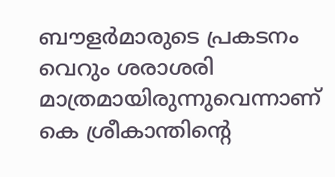ബൗളര്‍മാരുടെ പ്രകടനം വെറും ശരാശരി മാത്രമായിരുന്നുവെന്നാണ് കെ ശ്രീകാന്തിന്റെ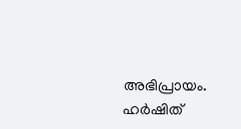അഭിപ്രായം. ഹര്‍ഷിത്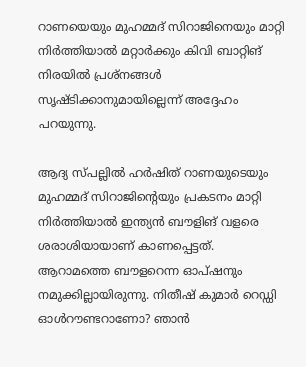റാണയെയും മുഹമ്മദ് സിറാജിനെയും മാറ്റി നിര്‍ത്തിയാല്‍ മറ്റാര്‍ക്കും കിവി ബാറ്റിങ് നിരയില്‍ പ്രശ്‌നങ്ങള്‍ സൃഷ്ടിക്കാനുമായില്ലെന്ന് അദ്ദേഹം പറയുന്നു.

ആദ്യ സ്പല്ലില്‍ ഹര്‍ഷിത് റാണയുടെയും മുഹമ്മദ് സിറാജിന്റെയും പ്രകടനം മാറ്റി നിര്‍ത്തിയാല്‍ ഇന്ത്യന്‍ ബൗളിങ് വളരെ ശരാശിയായാണ് കാണപ്പെട്ടത്. ആറാമത്തെ ബൗളറെന്ന ഓപ്ഷനും നമുക്കില്ലായിരുന്നു. നിതീഷ് കുമാര്‍ റെഡ്ഡി ഓള്‍റൗണ്ടറാണോ? ഞാന്‍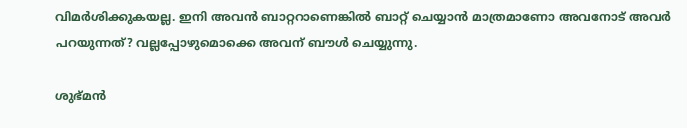വിമര്‍ശിക്കുകയല്ല. ഇനി അവന്‍ ബാറ്ററാണെങ്കില്‍ ബാറ്റ് ചെയ്യാന്‍ മാത്രമാണോ അവനോട് അവര്‍ പറയുന്നത്? വല്ലപ്പോഴുമൊക്കെ അവന് ബൗള്‍ ചെയ്യുന്നു.

ശുഭ്മന്‍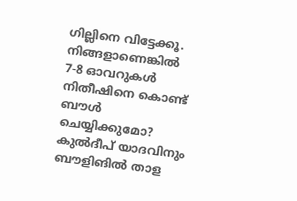ഗില്ലിനെ വിട്ടേക്കൂ. നിങ്ങളാണെങ്കില്‍ 7-8 ഓവറുകള്‍ നിതീഷിനെ കൊണ്ട് ബൗള്‍ ചെയ്യിക്കുമോ? കുല്‍ദീപ് യാദവിനും ബൗളിങില്‍ താള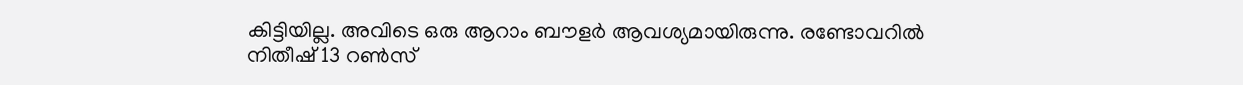കിട്ടിയില്ല. അവിടെ ഒരു ആറാം ബൗളര്‍ ആവശ്യമായിരുന്നു. രണ്ടോവറില്‍ നിതീഷ് 13 റണ്‍സ്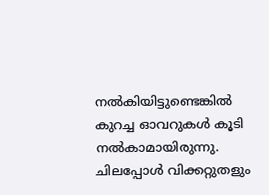നല്‍കിയിട്ടുണ്ടെങ്കില്‍ കുറച്ച ഓവറുകള്‍ കൂടി നല്‍കാമായിരുന്നു. ചിലപ്പോള്‍ വിക്കറ്റുതളും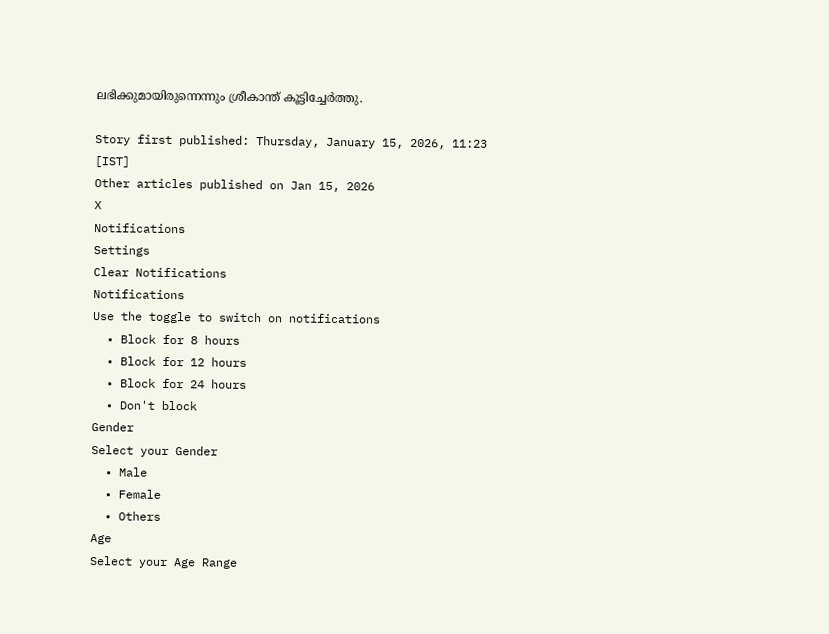ലഭിക്കുമായിരുന്നെന്നും ശ്രീകാന്ത് കൂട്ടിച്ചേര്‍ത്തു.

Story first published: Thursday, January 15, 2026, 11:23 [IST]
Other articles published on Jan 15, 2026
X
Notifications
Settings
Clear Notifications
Notifications
Use the toggle to switch on notifications
  • Block for 8 hours
  • Block for 12 hours
  • Block for 24 hours
  • Don't block
Gender
Select your Gender
  • Male
  • Female
  • Others
Age
Select your Age Range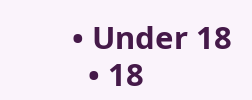• Under 18
  • 18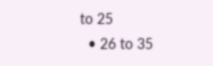to 25
  • 26 to 35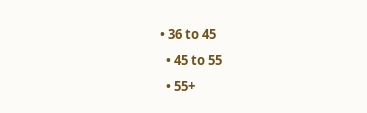• 36 to 45
  • 45 to 55
  • 55+